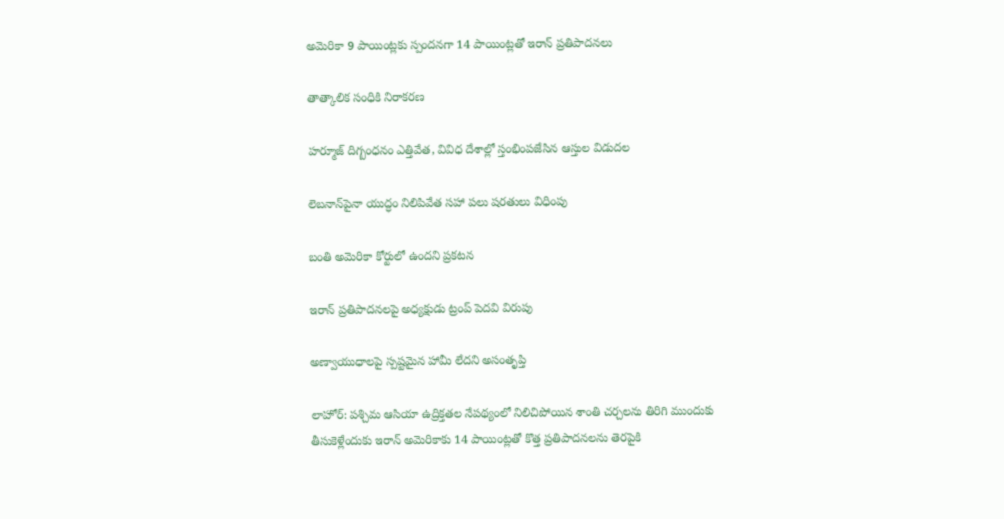అమెరికా 9 పాయింట్లకు స్పందనగా 14 పాయింట్లతో ఇరాన్ ప్రతిపాదనలు

తాత్కాలిక సంధికి నిరాకరణ

హర్మూజ్ దిగ్బంధనం ఎత్తివేత, వివిధ దేశాల్లో స్తంభింపజేసిన ఆస్తుల విడుదల

లెబనాన్‌పైనా యుద్ధం నిలిపివేత సహా పలు షరతులు విధింపు

బంతి అమెరికా కోర్టులో ఉందని ప్రకటన

ఇరాన్ ప్రతిపాదనలపై అధ్యక్షుడు ట్రంప్ పెదవి విరుపు

అణ్వాయుధాలపై స్పష్టమైన హామీ లేదని అసంతృప్తి

లాహోర్: పశ్చిమ ఆసియా ఉద్రిక్తతల నేపథ్యంలో నిలిచిపోయిన శాంతి చర్చలను తిరిగి ముందుకు తీసుకెళ్లేందుకు ఇరాన్ అమెరికాకు 14 పాయింట్లతో కొత్త ప్రతిపాదనలను తెరపైకి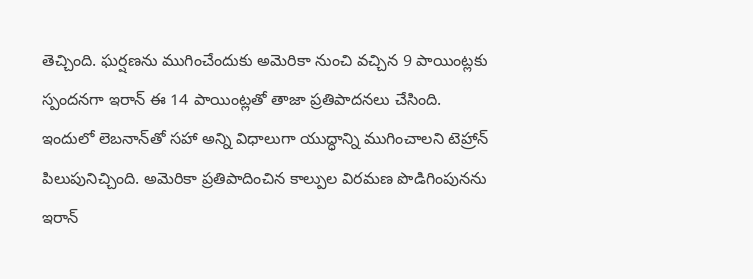తెచ్చింది. ఘర్షణను ముగించేందుకు అమెరికా నుంచి వచ్చిన 9 పాయింట్లకు స్పందనగా ఇరాన్ ఈ 14 పాయింట్లతో తాజా ప్రతిపాదనలు చేసింది. ఇందులో లెబనాన్‌తో సహా అన్ని విధాలుగా యుద్ధాన్ని ముగించాలని టెహ్రాన్ పిలుపునిచ్చింది. అమెరికా ప్రతిపాదించిన కాల్పుల విరమణ పొడిగింపునను ఇరాన్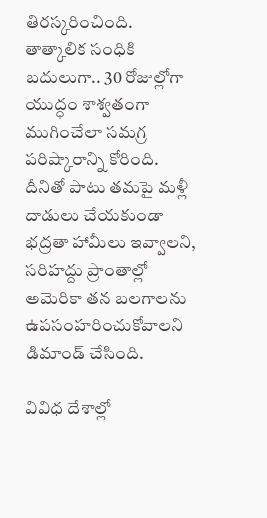తిరస్కరించింది. తాత్కాలిక సంధికి బదులుగా.. 30 రోజుల్లోగా యుద్ధం శాశ్వతంగా ముగించేలా సమగ్ర పరిష్కారాన్ని కోరింది. దీనితో పాటు తమపై మళ్లీ దాడులు చేయకుండా భద్రతా హామీలు ఇవ్వాలని, సరిహద్దు ప్రాంతాల్లో అమెరికా తన బలగాలను ఉపసంహరించుకోవాలని డిమాండ్ చేసింది.

వివిధ దేశాల్లో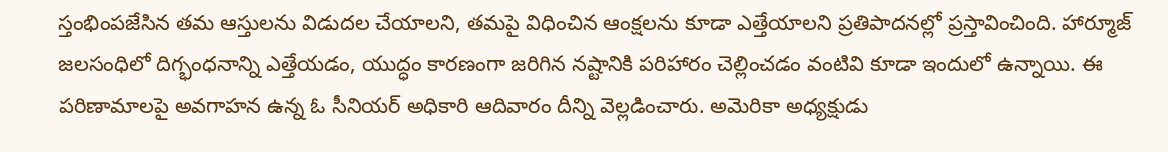స్తంభింపజేసిన తమ ఆస్తులను విడుదల చేయాలని, తమపై విధించిన ఆంక్షలను కూడా ఎత్తేయాలని ప్రతిపాదనల్లో ప్రస్తావించింది. హార్మూజ్ జలసంధిలో దిగ్భంధనాన్ని ఎత్తేయడం, యుద్ధం కారణంగా జరిగిన నష్టానికి పరిహారం చెల్లించడం వంటివి కూడా ఇందులో ఉన్నాయి. ఈ పరిణామాలపై అవగాహన ఉన్న ఓ సీనియర్ అధికారి ఆదివారం దీన్ని వెల్లడించారు. అమెరికా అధ్యక్షుడు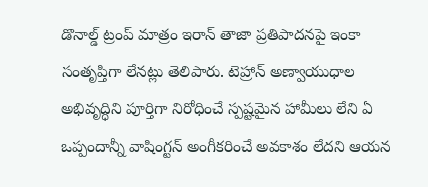డొనాల్డ్ ట్రంప్ మాత్రం ఇరాన్ తాజా ప్రతిపాదనపై ఇంకా సంతృప్తిగా లేనట్లు తెలిపారు. టెహ్రాన్ అణ్వాయుధాల అభివృద్ధిని పూర్తిగా నిరోధించే స్పష్టమైన హామీలు లేని ఏ ఒప్పందాన్నీ వాషింగ్టన్ అంగీకరించే అవకాశం లేదని ఆయన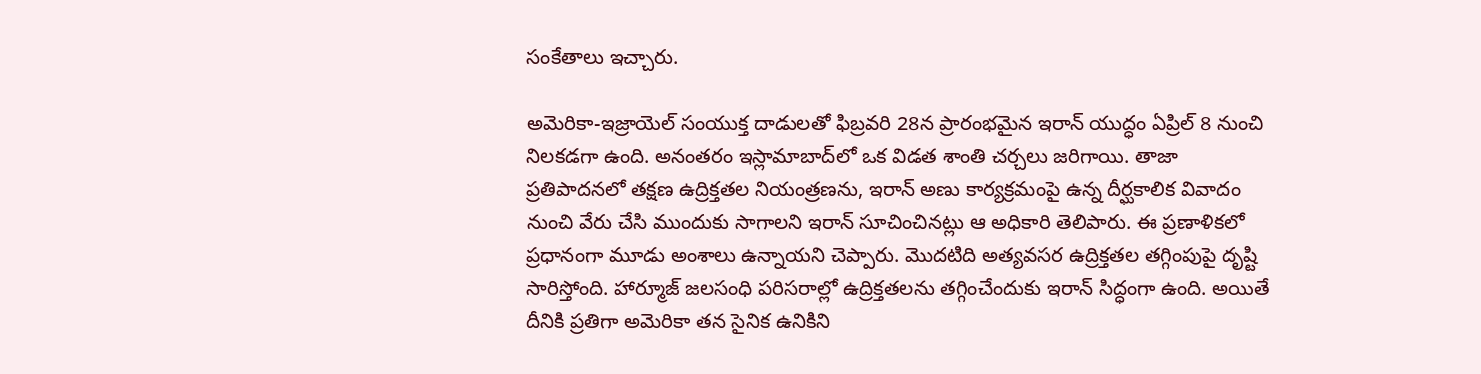సంకేతాలు ఇచ్చారు.

అమెరికా-ఇజ్రాయెల్ సంయుక్త దాడులతో ఫిబ్రవరి 28న ప్రారంభమైన ఇరాన్ యుద్ధం ఏప్రిల్ 8 నుంచి నిలకడగా ఉంది. అనంతరం ఇస్లామాబాద్‌లో ఒక విడత శాంతి చర్చలు జరిగాయి. తాజా ప్రతిపాదనలో తక్షణ ఉద్రిక్తతల నియంత్రణను, ఇరాన్ అణు కార్యక్రమంపై ఉన్న దీర్ఘకాలిక వివాదం నుంచి వేరు చేసి ముందుకు సాగాలని ఇరాన్ సూచించినట్లు ఆ అధికారి తెలిపారు. ఈ ప్రణాళికలో ప్రధానంగా మూడు అంశాలు ఉన్నాయని చెప్పారు. మొదటిది అత్యవసర ఉద్రిక్తతల తగ్గింపుపై దృష్టి సారిస్తోంది. హార్మూజ్ జలసంధి పరిసరాల్లో ఉద్రిక్తతలను తగ్గించేందుకు ఇరాన్ సిద్ధంగా ఉంది. అయితే దీనికి ప్రతిగా అమెరికా తన సైనిక ఉనికిని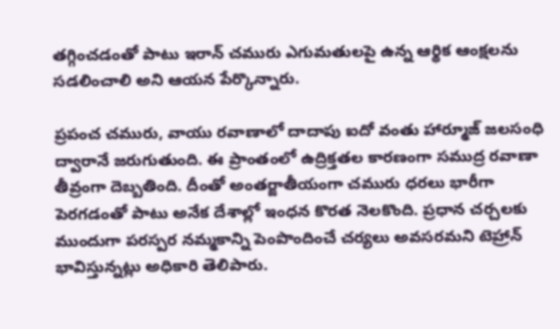తగ్గించడంతో పాటు ఇరాన్ చమురు ఎగుమతులపై ఉన్న ఆర్థిక ఆంక్షలను సడలించాలి అని ఆయన పేర్కొన్నారు.

ప్రపంచ చమురు, వాయు రవాణాలో దాదాపు ఐదో వంతు హార్మూజ్ జలసంధి ద్వారానే జరుగుతుంది. ఈ ప్రాంతంలో ఉద్రిక్తతల కారణంగా సముద్ర రవాణా తీవ్రంగా దెబ్బతింది. దీంతో అంతర్జాతీయంగా చమురు ధరలు భారీగా పెరగడంతో పాటు అనేక దేశాల్లో ఇంధన కొరత నెలకొంది. ప్రధాన చర్చలకు ముందుగా పరస్పర నమ్మకాన్ని పెంపొందించే చర్యలు అవసరమని టెహ్రాన్ భావిస్తున్నట్లు అధికారి తెలిపారు.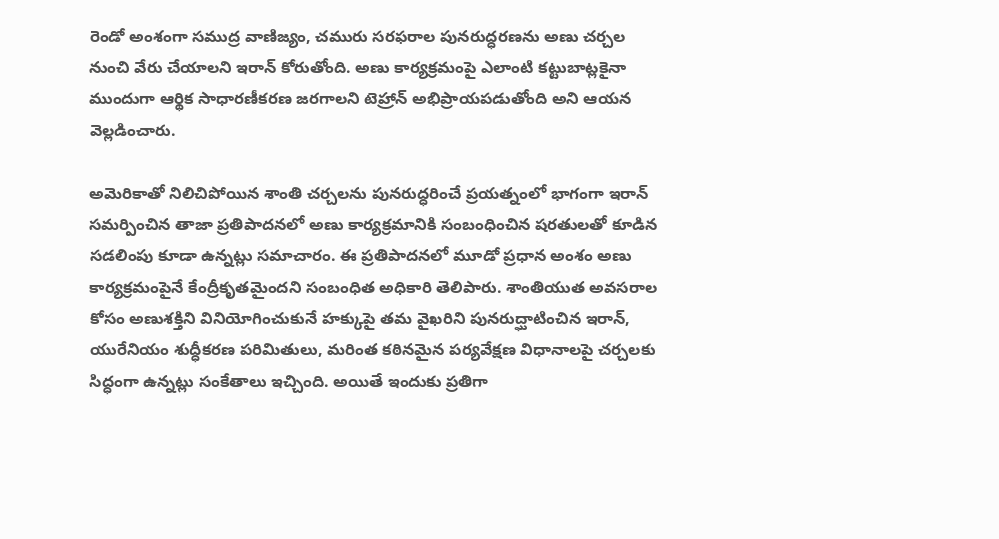రెండో అంశంగా సముద్ర వాణిజ్యం, చమురు సరఫరాల పునరుద్ధరణను అణు చర్చల నుంచి వేరు చేయాలని ఇరాన్ కోరుతోంది. అణు కార్యక్రమంపై ఎలాంటి కట్టుబాట్లకైనా ముందుగా ఆర్థిక సాధారణీకరణ జరగాలని టెహ్రాన్ అభిప్రాయపడుతోంది అని ఆయన వెల్లడించారు.

అమెరికాతో నిలిచిపోయిన శాంతి చర్చలను పునరుద్ధరించే ప్రయత్నంలో భాగంగా ఇరాన్ సమర్పించిన తాజా ప్రతిపాదనలో అణు కార్యక్రమానికి సంబంధించిన షరతులతో కూడిన సడలింపు కూడా ఉన్నట్లు సమాచారం. ఈ ప్రతిపాదనలో మూడో ప్రధాన అంశం అణు కార్యక్రమంపైనే కేంద్రీకృతమైందని సంబంధిత అధికారి తెలిపారు. శాంతియుత అవసరాల కోసం అణుశక్తిని వినియోగించుకునే హక్కుపై తమ వైఖరిని పునరుద్ఘాటించిన ఇరాన్, యురేనియం శుద్ధీకరణ పరిమితులు, మరింత కఠినమైన పర్యవేక్షణ విధానాలపై చర్చలకు సిద్ధంగా ఉన్నట్లు సంకేతాలు ఇచ్చింది. అయితే ఇందుకు ప్రతిగా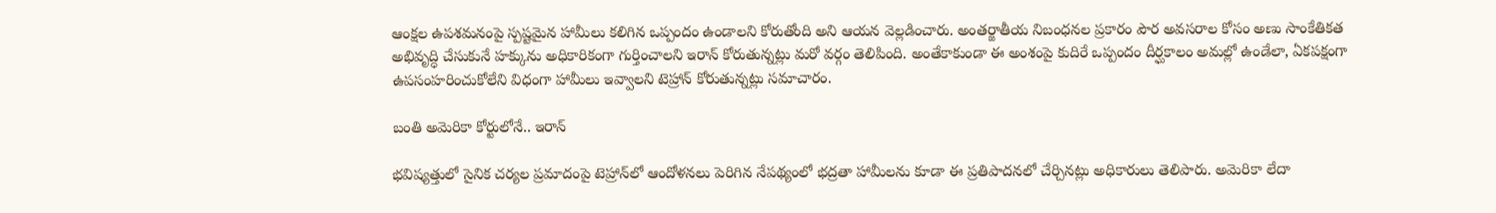ఆంక్షల ఉపశమనంపై స్పష్టమైన హామీలు కలిగిన ఒప్పందం ఉండాలని కోరుతోంది అని ఆయన వెల్లడించారు. అంతర్జాతీయ నిబంధనల ప్రకారం పౌర అవసరాల కోసం అణు సాంకేతికత అభివృద్ధి చేసుకునే హక్కును అధికారికంగా గుర్తించాలని ఇరాన్ కోరుతున్నట్లు మరో వర్గం తెలిపింది. అంతేకాకుండా ఈ అంశంపై కుదిరే ఒప్పందం దీర్ఘకాలం అమల్లో ఉండేలా, ఏకపక్షంగా ఉపసంహరించుకోలేని విధంగా హామీలు ఇవ్వాలని టెహ్రాన్ కోరుతున్నట్లు సమాచారం.

బంతి అమెరికా కోర్టులోనే.. ఇరాన్

భవిష్యత్తులో సైనిక చర్యల ప్రమాదంపై టెహ్రాన్‌లో ఆందోళనలు పెరిగిన నేపథ్యంలో భద్రతా హామీలను కూడా ఈ ప్రతిపాదనలో చేర్చినట్లు అధికారులు తెలిపారు. అమెరికా లేదా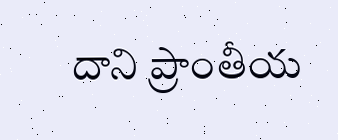దాని ప్రాంతీయ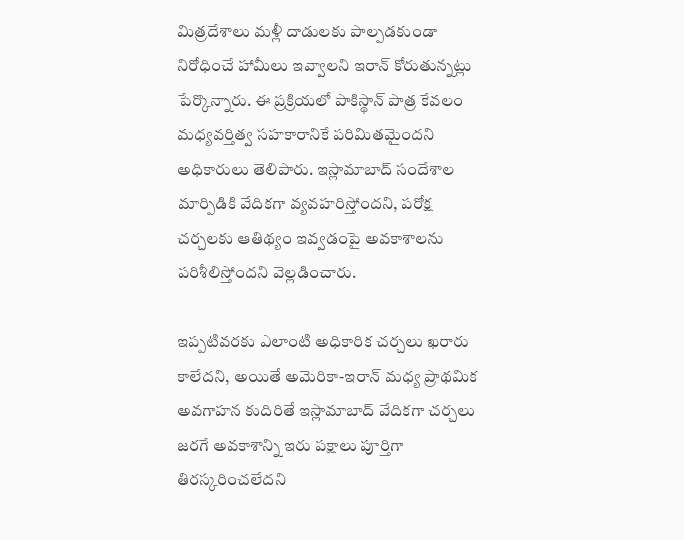మిత్రదేశాలు మళ్లీ దాడులకు పాల్పడకుండా నిరోధించే హామీలు ఇవ్వాలని ఇరాన్ కోరుతున్నట్లు పేర్కొన్నారు. ఈ ప్రక్రియలో పాకిస్థాన్ పాత్ర కేవలం మధ్యవర్తిత్వ సహకారానికే పరిమితమైందని అధికారులు తెలిపారు. ఇస్లామాబాద్ సందేశాల మార్పిడికి వేదికగా వ్యవహరిస్తోందని, పరోక్ష చర్చలకు ఆతిథ్యం ఇవ్వడంపై అవకాశాలను పరిశీలిస్తోందని వెల్లడించారు.

ఇప్పటివరకు ఎలాంటి అధికారిక చర్చలు ఖరారు కాలేదని, అయితే అమెరికా-ఇరాన్ మధ్య ప్రాథమిక అవగాహన కుదిరితే ఇస్లామాబాద్ వేదికగా చర్చలు జరగే అవకాశాన్ని ఇరు పక్షాలు పూర్తిగా తిరస్కరించలేదని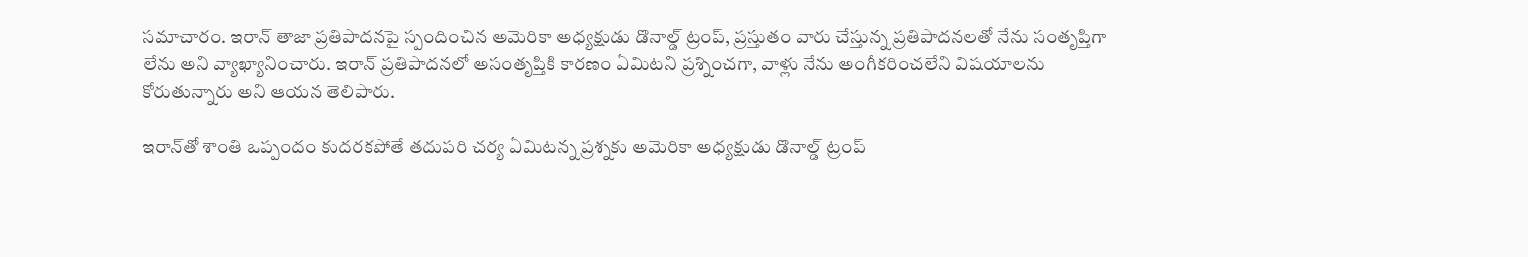సమాచారం. ఇరాన్ తాజా ప్రతిపాదనపై స్పందించిన అమెరికా అధ్యక్షుడు డొనాల్డ్ ట్రంప్, ప్రస్తుతం వారు చేస్తున్న ప్రతిపాదనలతో నేను సంతృప్తిగా లేను అని వ్యాఖ్యానించారు. ఇరాన్ ప్రతిపాదనలో అసంతృప్తికి కారణం ఏమిటని ప్రశ్నించగా, వాళ్లు నేను అంగీకరించలేని విషయాలను కోరుతున్నారు అని ఆయన తెలిపారు.

ఇరాన్‌తో శాంతి ఒప్పందం కుదరకపోతే తదుపరి చర్య ఏమిటన్న ప్రశ్నకు అమెరికా అధ్యక్షుడు డొనాల్డ్ ట్రంప్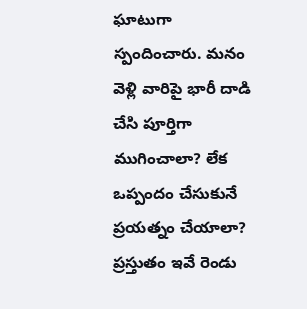ఘాటుగా స్పందించారు. మనం వెళ్లి వారిపై భారీ దాడి చేసి పూర్తిగా ముగించాలా? లేక ఒప్పందం చేసుకునే ప్రయత్నం చేయాలా? ప్రస్తుతం ఇవే రెండు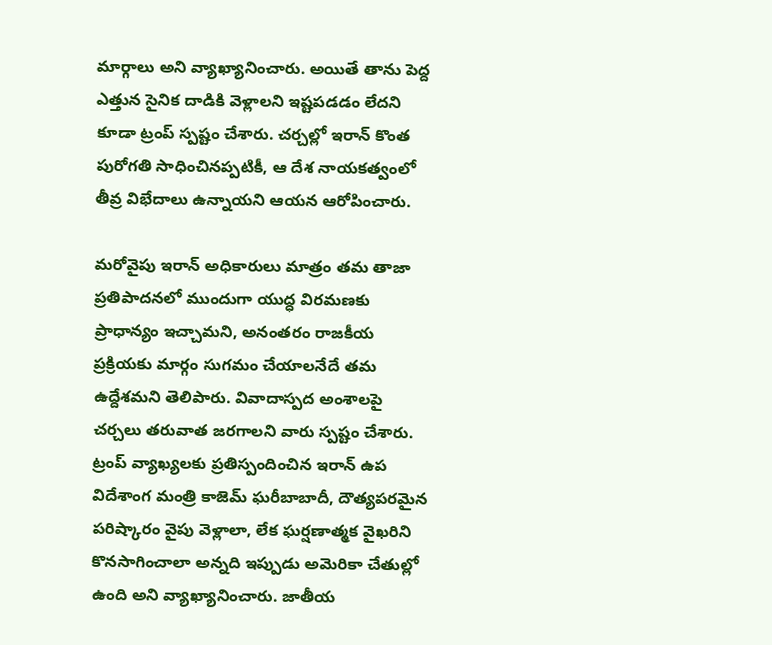మార్గాలు అని వ్యాఖ్యానించారు. అయితే తాను పెద్ద ఎత్తున సైనిక దాడికి వెళ్లాలని ఇష్టపడడం లేదని కూడా ట్రంప్ స్పష్టం చేశారు. చర్చల్లో ఇరాన్ కొంత పురోగతి సాధించినప్పటికీ, ఆ దేశ నాయకత్వంలో తీవ్ర విభేదాలు ఉన్నాయని ఆయన ఆరోపించారు.

మరోవైపు ఇరాన్ అధికారులు మాత్రం తమ తాజా ప్రతిపాదనలో ముందుగా యుద్ధ విరమణకు ప్రాధాన్యం ఇచ్చామని, అనంతరం రాజకీయ ప్రక్రియకు మార్గం సుగమం చేయాలనేదే తమ ఉద్దేశమని తెలిపారు. వివాదాస్పద అంశాలపై చర్చలు తరువాత జరగాలని వారు స్పష్టం చేశారు. ట్రంప్ వ్యాఖ్యలకు ప్రతిస్పందించిన ఇరాన్ ఉప విదేశాంగ మంత్రి కాజెమ్ ఘరీబాబాదీ, దౌత్యపరమైన పరిష్కారం వైపు వెళ్లాలా, లేక ఘర్షణాత్మక వైఖరిని కొనసాగించాలా అన్నది ఇప్పుడు అమెరికా చేతుల్లో ఉంది అని వ్యాఖ్యానించారు. జాతీయ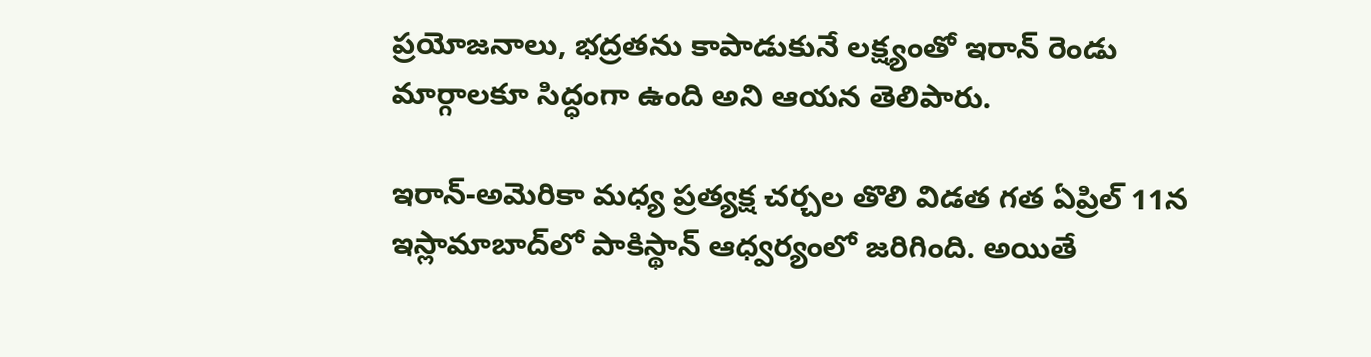ప్రయోజనాలు, భద్రతను కాపాడుకునే లక్ష్యంతో ఇరాన్ రెండు మార్గాలకూ సిద్ధంగా ఉంది అని ఆయన తెలిపారు.

ఇరాన్-అమెరికా మధ్య ప్రత్యక్ష చర్చల తొలి విడత గత ఏప్రిల్ 11న ఇస్లామాబాద్‌లో పాకిస్థాన్ ఆధ్వర్యంలో జరిగింది. అయితే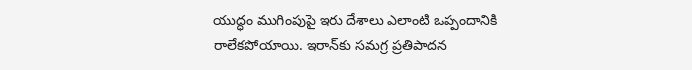యుద్ధం ముగింపుపై ఇరు దేశాలు ఎలాంటి ఒప్పందానికి రాలేకపోయాయి. ఇరాన్‌కు సమగ్ర ప్రతిపాదన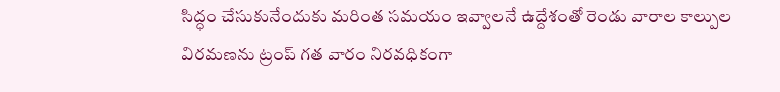సిద్ధం చేసుకునేందుకు మరింత సమయం ఇవ్వాలనే ఉద్దేశంతో రెండు వారాల కాల్పుల విరమణను ట్రంప్ గత వారం నిరవధికంగా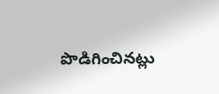పొడిగించినట్లు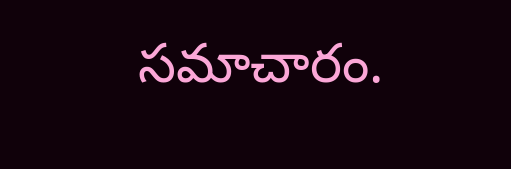సమాచారం.